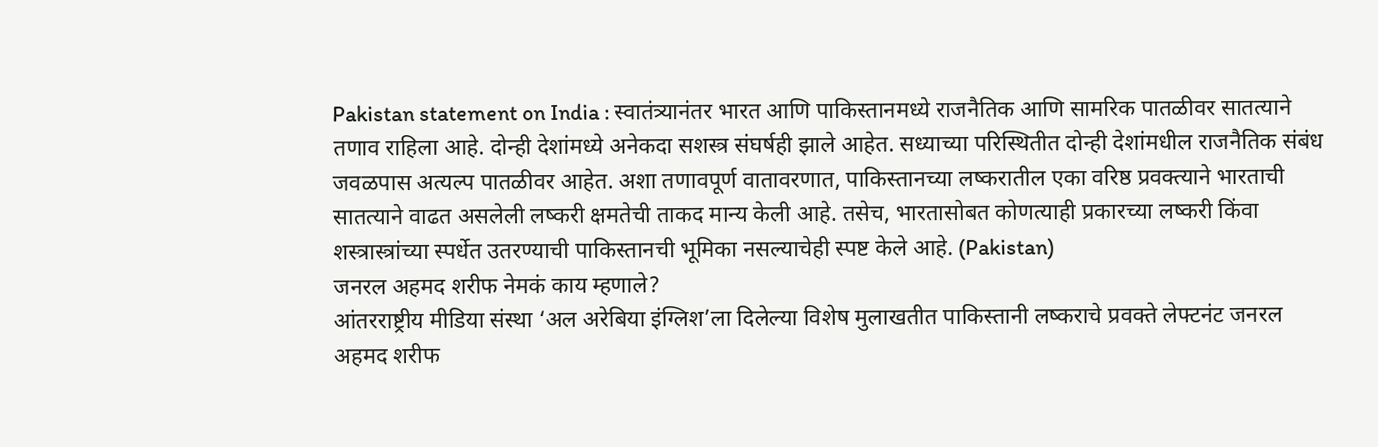Pakistan statement on India : स्वातंत्र्यानंतर भारत आणि पाकिस्तानमध्ये राजनैतिक आणि सामरिक पातळीवर सातत्याने तणाव राहिला आहे. दोन्ही देशांमध्ये अनेकदा सशस्त्र संघर्षही झाले आहेत. सध्याच्या परिस्थितीत दोन्ही देशांमधील राजनैतिक संबंध जवळपास अत्यल्प पातळीवर आहेत. अशा तणावपूर्ण वातावरणात, पाकिस्तानच्या लष्करातील एका वरिष्ठ प्रवक्त्याने भारताची सातत्याने वाढत असलेली लष्करी क्षमतेची ताकद मान्य केली आहे. तसेच, भारतासोबत कोणत्याही प्रकारच्या लष्करी किंवा शस्त्रास्त्रांच्या स्पर्धेत उतरण्याची पाकिस्तानची भूमिका नसल्याचेही स्पष्ट केले आहे. (Pakistan)
जनरल अहमद शरीफ नेमकं काय म्हणाले?
आंतरराष्ट्रीय मीडिया संस्था ‘अल अरेबिया इंग्लिश’ला दिलेल्या विशेष मुलाखतीत पाकिस्तानी लष्कराचे प्रवक्ते लेफ्टनंट जनरल अहमद शरीफ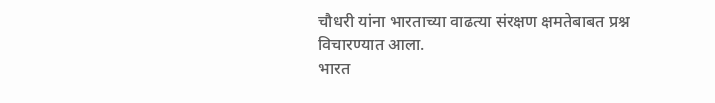चौधरी यांना भारताच्या वाढत्या संरक्षण क्षमतेबाबत प्रश्न विचारण्यात आला.
भारत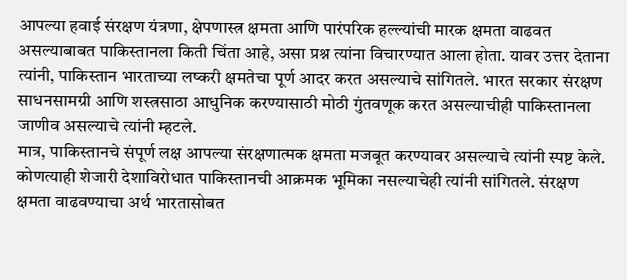आपल्या हवाई संरक्षण यंत्रणा, क्षेपणास्त्र क्षमता आणि पारंपरिक हल्ल्यांची मारक क्षमता वाढवत असल्याबाबत पाकिस्तानला किती चिंता आहे, असा प्रश्न त्यांना विचारण्यात आला होता. यावर उत्तर देताना त्यांनी, पाकिस्तान भारताच्या लष्करी क्षमतेचा पूर्ण आदर करत असल्याचे सांगितले. भारत सरकार संरक्षण साधनसामग्री आणि शस्त्रसाठा आधुनिक करण्यासाठी मोठी गुंतवणूक करत असल्याचीही पाकिस्तानला जाणीव असल्याचे त्यांनी म्हटले.
मात्र, पाकिस्तानचे संपूर्ण लक्ष आपल्या संरक्षणात्मक क्षमता मजबूत करण्यावर असल्याचे त्यांनी स्पष्ट केले. कोणत्याही शेजारी देशाविरोधात पाकिस्तानची आक्रमक भूमिका नसल्याचेही त्यांनी सांगितले. संरक्षण क्षमता वाढवण्याचा अर्थ भारतासोबत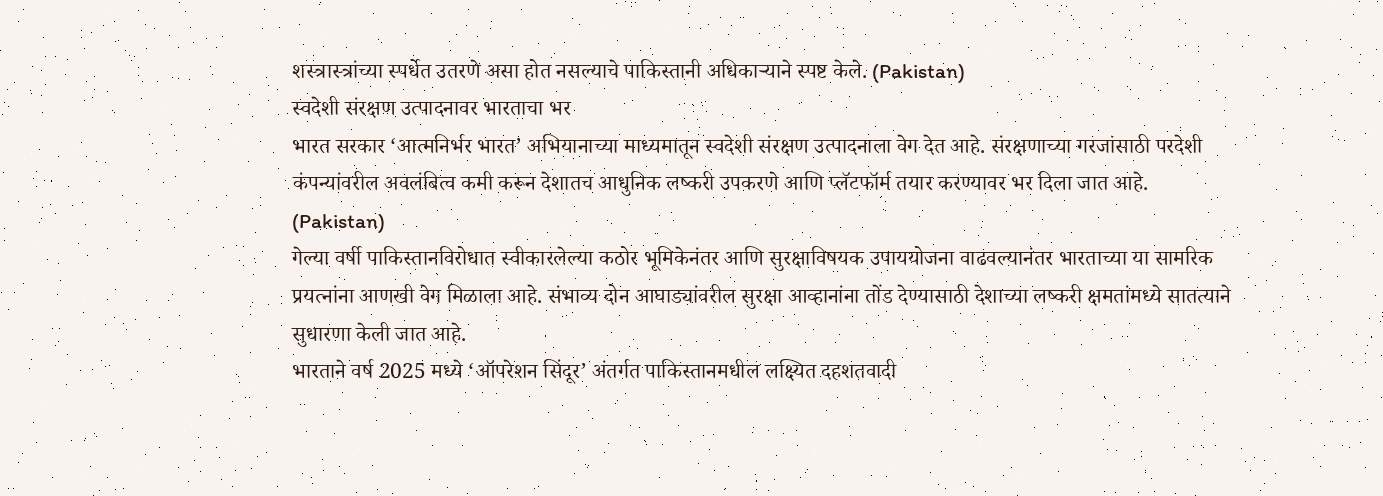शस्त्रास्त्रांच्या स्पर्धेत उतरणे असा होत नसल्याचे पाकिस्तानी अधिकाऱ्याने स्पष्ट केले. (Pakistan)
स्वदेशी संरक्षण उत्पादनावर भारताचा भर
भारत सरकार ‘आत्मनिर्भर भारत’ अभियानाच्या माध्यमातून स्वदेशी संरक्षण उत्पादनाला वेग देत आहे. संरक्षणाच्या गरजांसाठी परदेशी कंपन्यांवरील अवलंबित्व कमी करून देशातच आधुनिक लष्करी उपकरणे आणि प्लॅटफॉर्म तयार करण्यावर भर दिला जात आहे. (Pakistan)
गेल्या वर्षी पाकिस्तानविरोधात स्वीकारलेल्या कठोर भूमिकेनंतर आणि सुरक्षाविषयक उपाययोजना वाढवल्यानंतर भारताच्या या सामरिक प्रयत्नांना आणखी वेग मिळाला आहे. संभाव्य दोन आघाड्यांवरील सुरक्षा आव्हानांना तोंड देण्यासाठी देशाच्या लष्करी क्षमतांमध्ये सातत्याने सुधारणा केली जात आहे.
भारताने वर्ष 2025 मध्ये ‘ऑपरेशन सिंदूर’ अंतर्गत पाकिस्तानमधील लक्ष्यित दहशतवादी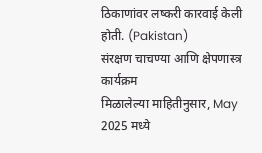ठिकाणांवर लष्करी कारवाई केली होती. (Pakistan)
संरक्षण चाचण्या आणि क्षेपणास्त्र कार्यक्रम
मिळालेल्या माहितीनुसार, May 2025 मध्ये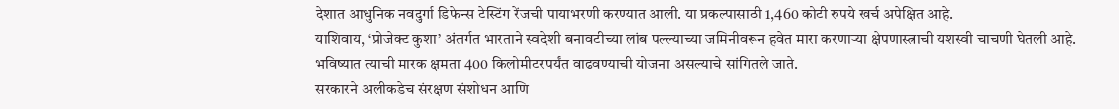देशात आधुनिक नवदुर्गा डिफेन्स टेस्टिंग रेंजची पायाभरणी करण्यात आली. या प्रकल्पासाठी 1,460 कोटी रुपये खर्च अपेक्षित आहे.
याशिवाय, ‘प्रोजेक्ट कुशा’ अंतर्गत भारताने स्वदेशी बनावटीच्या लांब पल्ल्याच्या जमिनीवरून हवेत मारा करणाऱ्या क्षेपणास्त्राची यशस्वी चाचणी घेतली आहे. भविष्यात त्याची मारक क्षमता 400 किलोमीटरपर्यंत वाढवण्याची योजना असल्याचे सांगितले जाते.
सरकारने अलीकडेच संरक्षण संशोधन आणि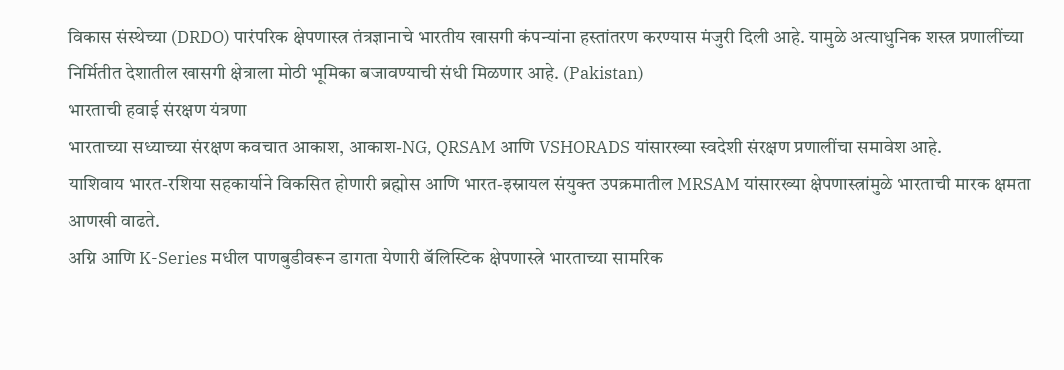विकास संस्थेच्या (DRDO) पारंपरिक क्षेपणास्त्र तंत्रज्ञानाचे भारतीय खासगी कंपन्यांना हस्तांतरण करण्यास मंजुरी दिली आहे. यामुळे अत्याधुनिक शस्त्र प्रणालींच्या निर्मितीत देशातील खासगी क्षेत्राला मोठी भूमिका बजावण्याची संधी मिळणार आहे. (Pakistan)
भारताची हवाई संरक्षण यंत्रणा
भारताच्या सध्याच्या संरक्षण कवचात आकाश, आकाश-NG, QRSAM आणि VSHORADS यांसारख्या स्वदेशी संरक्षण प्रणालींचा समावेश आहे.
याशिवाय भारत-रशिया सहकार्याने विकसित होणारी ब्रह्मोस आणि भारत-इस्रायल संयुक्त उपक्रमातील MRSAM यांसारख्या क्षेपणास्त्रांमुळे भारताची मारक क्षमता आणखी वाढते.
अग्नि आणि K-Series मधील पाणबुडीवरून डागता येणारी बॅलिस्टिक क्षेपणास्त्रे भारताच्या सामरिक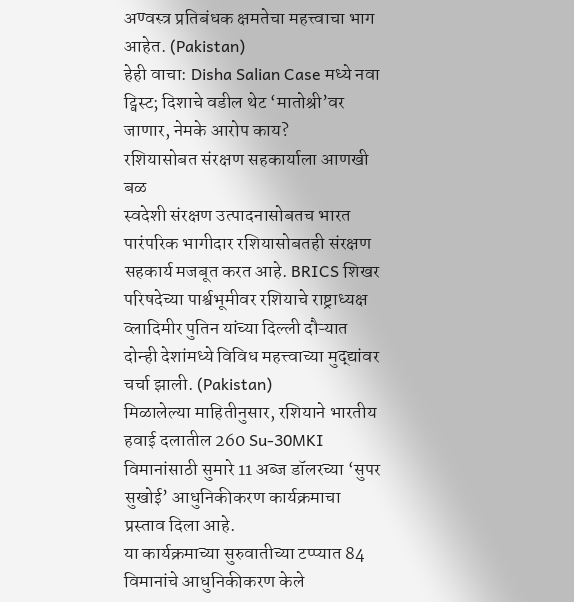अण्वस्त्र प्रतिबंधक क्षमतेचा महत्त्वाचा भाग आहेत. (Pakistan)
हेही वाचा: Disha Salian Case मध्ये नवा ट्विस्ट; दिशाचे वडील थेट ‘मातोश्री’वर जाणार, नेमके आरोप काय?
रशियासोबत संरक्षण सहकार्याला आणखी बळ
स्वदेशी संरक्षण उत्पादनासोबतच भारत पारंपरिक भागीदार रशियासोबतही संरक्षण सहकार्य मजबूत करत आहे. BRICS शिखर परिषदेच्या पार्श्वभूमीवर रशियाचे राष्ट्राध्यक्ष व्लादिमीर पुतिन यांच्या दिल्ली दौऱ्यात दोन्ही देशांमध्ये विविध महत्त्वाच्या मुद्द्यांवर चर्चा झाली. (Pakistan)
मिळालेल्या माहितीनुसार, रशियाने भारतीय हवाई दलातील 260 Su-30MKI विमानांसाठी सुमारे 11 अब्ज डॉलरच्या ‘सुपर सुखोई’ आधुनिकीकरण कार्यक्रमाचा प्रस्ताव दिला आहे.
या कार्यक्रमाच्या सुरुवातीच्या टप्प्यात 84 विमानांचे आधुनिकीकरण केले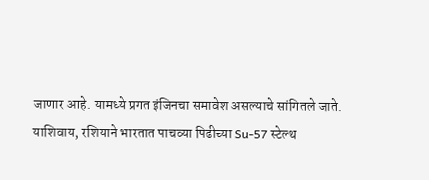जाणार आहे. यामध्ये प्रगत इंजिनचा समावेश असल्याचे सांगितले जाते.
याशिवाय, रशियाने भारतात पाचव्या पिढीच्या Su-57 स्टेल्थ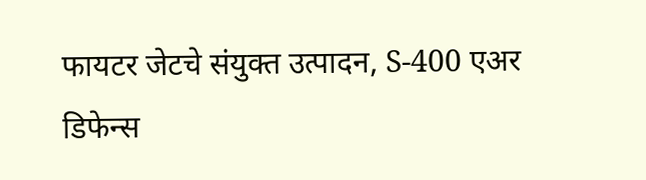फायटर जेटचे संयुक्त उत्पादन, S-400 एअर डिफेन्स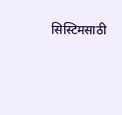सिस्टिमसाठी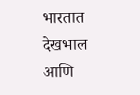भारतात देखभाल आणि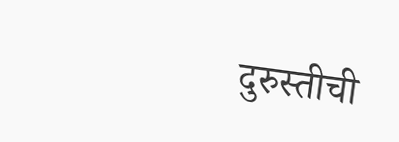दुरुस्तीची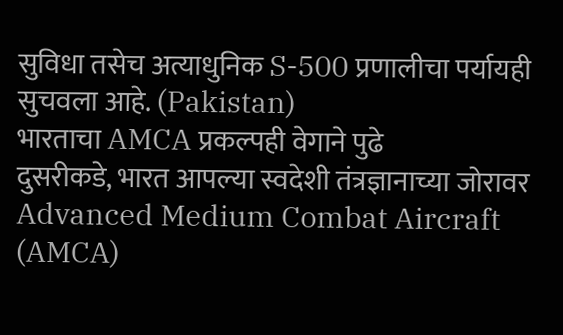सुविधा तसेच अत्याधुनिक S-500 प्रणालीचा पर्यायही सुचवला आहे. (Pakistan)
भारताचा AMCA प्रकल्पही वेगाने पुढे
दुसरीकडे, भारत आपल्या स्वदेशी तंत्रज्ञानाच्या जोरावर Advanced Medium Combat Aircraft (AMCA)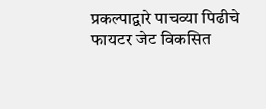प्रकल्पाद्वारे पाचव्या पिढीचे फायटर जेट विकसित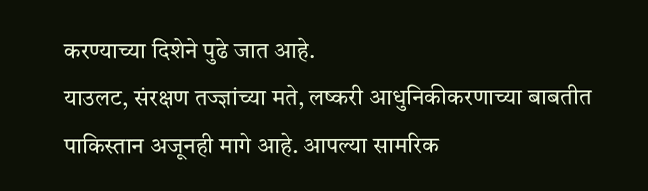करण्याच्या दिशेने पुढे जात आहे.
याउलट, संरक्षण तज्ज्ञांच्या मते, लष्करी आधुनिकीकरणाच्या बाबतीत पाकिस्तान अजूनही मागे आहे. आपल्या सामरिक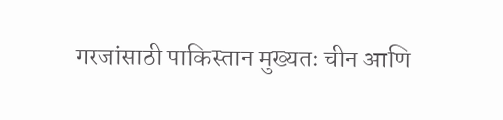गरजांसाठी पाकिस्तान मुख्यतः चीन आणि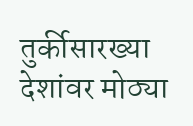तुर्कीसारख्या देशांवर मोठ्या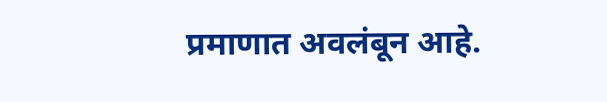प्रमाणात अवलंबून आहे.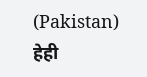(Pakistan)
हेही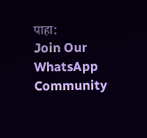पाहा:
Join Our WhatsApp Community